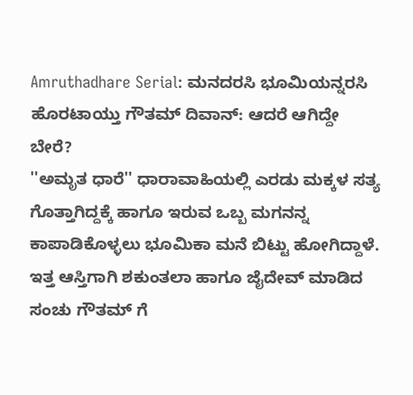Amruthadhare Serial: ಮನದರಸಿ ಭೂಮಿಯನ್ನರಸಿ ಹೊರಟಾಯ್ತು ಗೌತಮ್ ದಿವಾನ್: ಆದರೆ ಆಗಿದ್ದೇ ಬೇರೆ?
''ಅಮೃತ ಧಾರೆ'' ಧಾರಾವಾಹಿಯಲ್ಲಿ ಎರಡು ಮಕ್ಕಳ ಸತ್ಯ ಗೊತ್ತಾಗಿದ್ದಕ್ಕೆ ಹಾಗೂ ಇರುವ ಒಬ್ಬ ಮಗನನ್ನ ಕಾಪಾಡಿಕೊಳ್ಳಲು ಭೂಮಿಕಾ ಮನೆ ಬಿಟ್ಟು ಹೋಗಿದ್ದಾಳೆ. ಇತ್ತ ಆಸ್ತಿಗಾಗಿ ಶಕುಂತಲಾ ಹಾಗೂ ಜೈದೇವ್ ಮಾಡಿದ ಸಂಚು ಗೌತಮ್ ಗೆ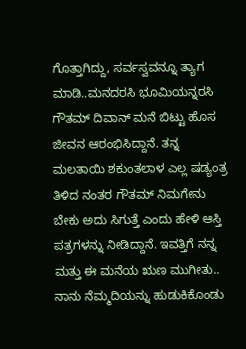ಗೊತ್ತಾಗಿದ್ದು, ಸರ್ವಸ್ವವನ್ನೂ ತ್ಯಾಗ ಮಾಡಿ..ಮನದರಸಿ ಭೂಮಿಯನ್ನರಸಿ ಗೌತಮ್ ದಿವಾನ್ ಮನೆ ಬಿಟ್ಟು ಹೊಸ ಜೀವನ ಆರಂಭಿಸಿದ್ದಾನೆ. ತನ್ನ ಮಲತಾಯಿ ಶಕುಂತಲಾಳ ಎಲ್ಲ ಷಡ್ಯಂತ್ರ ತಿಳಿದ ನಂತರ ಗೌತಮ್ ನಿಮಗೇನು ಬೇಕು ಅದು ಸಿಗುತ್ತೆ ಎಂದು ಹೇಳಿ ಆಸ್ತಿ ಪತ್ರಗಳನ್ನು ನೀಡಿದ್ದಾನೆ. ಇವತ್ತಿಗೆ ನನ್ನ ಮತ್ತು ಈ ಮನೆಯ ಋಣ ಮುಗೀತು.. ನಾನು ನೆಮ್ಮದಿಯನ್ನು ಹುಡುಕಿಕೊಂಡು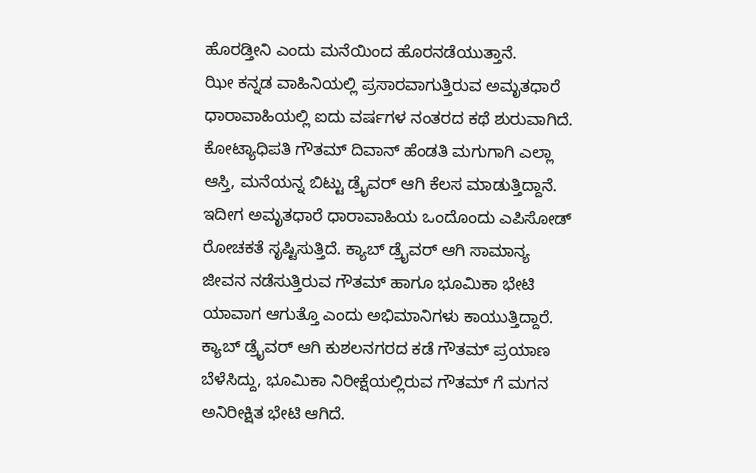ಹೊರಡ್ತೀನಿ ಎಂದು ಮನೆಯಿಂದ ಹೊರನಡೆಯುತ್ತಾನೆ.
ಝೀ ಕನ್ನಡ ವಾಹಿನಿಯಲ್ಲಿ ಪ್ರಸಾರವಾಗುತ್ತಿರುವ ಅಮೃತಧಾರೆ ಧಾರಾವಾಹಿಯಲ್ಲಿ ಐದು ವರ್ಷಗಳ ನಂತರದ ಕಥೆ ಶುರುವಾಗಿದೆ. ಕೋಟ್ಯಾಧಿಪತಿ ಗೌತಮ್ ದಿವಾನ್ ಹೆಂಡತಿ ಮಗುಗಾಗಿ ಎಲ್ಲಾ ಆಸ್ತಿ, ಮನೆಯನ್ನ ಬಿಟ್ಟು ಡ್ರೈವರ್ ಆಗಿ ಕೆಲಸ ಮಾಡುತ್ತಿದ್ದಾನೆ. ಇದೀಗ ಅಮೃತಧಾರೆ ಧಾರಾವಾಹಿಯ ಒಂದೊಂದು ಎಪಿಸೋಡ್ ರೋಚಕತೆ ಸೃಷ್ಟಿಸುತ್ತಿದೆ. ಕ್ಯಾಬ್ ಡ್ರೈವರ್ ಆಗಿ ಸಾಮಾನ್ಯ ಜೀವನ ನಡೆಸುತ್ತಿರುವ ಗೌತಮ್ ಹಾಗೂ ಭೂಮಿಕಾ ಭೇಟಿ ಯಾವಾಗ ಆಗುತ್ತೊ ಎಂದು ಅಭಿಮಾನಿಗಳು ಕಾಯುತ್ತಿದ್ದಾರೆ. ಕ್ಯಾಬ್ ಡ್ರೈವರ್ ಆಗಿ ಕುಶಲನಗರದ ಕಡೆ ಗೌತಮ್ ಪ್ರಯಾಣ ಬೆಳೆಸಿದ್ದು, ಭೂಮಿಕಾ ನಿರೀಕ್ಷೆಯಲ್ಲಿರುವ ಗೌತಮ್ ಗೆ ಮಗನ ಅನಿರೀಕ್ಷಿತ ಭೇಟಿ ಆಗಿದೆ.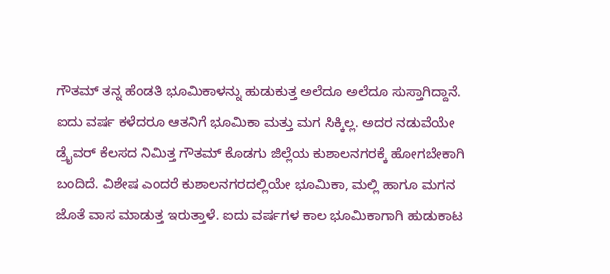ಗೌತಮ್ ತನ್ನ ಹೆಂಡತಿ ಭೂಮಿಕಾಳನ್ನು ಹುಡುಕುತ್ತ ಅಲೆದೂ ಅಲೆದೂ ಸುಸ್ತಾಗಿದ್ದಾನೆ. ಐದು ವರ್ಷ ಕಳೆದರೂ ಆತನಿಗೆ ಭೂಮಿಕಾ ಮತ್ತು ಮಗ ಸಿಕ್ಕಿಲ್ಲ. ಅದರ ನಡುವೆಯೇ ಡ್ರೈವರ್ ಕೆಲಸದ ನಿಮಿತ್ತ ಗೌತಮ್ ಕೊಡಗು ಜಿಲ್ಲೆಯ ಕುಶಾಲನಗರಕ್ಕೆ ಹೋಗಬೇಕಾಗಿ ಬಂದಿದೆ. ವಿಶೇಷ ಎಂದರೆ ಕುಶಾಲನಗರದಲ್ಲಿಯೇ ಭೂಮಿಕಾ, ಮಲ್ಲಿ ಹಾಗೂ ಮಗನ ಜೊತೆ ವಾಸ ಮಾಡುತ್ತ ಇರುತ್ತಾಳೆ. ಐದು ವರ್ಷಗಳ ಕಾಲ ಭೂಮಿಕಾಗಾಗಿ ಹುಡುಕಾಟ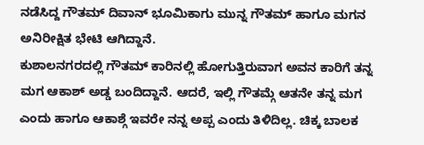ನಡೆಸಿದ್ದ ಗೌತಮ್ ದಿವಾನ್ ಭೂಮಿಕಾಗು ಮುನ್ನ ಗೌತಮ್ ಹಾಗೂ ಮಗನ ಅನಿರೀಕ್ಷಿತ ಭೇಟಿ ಆಗಿದ್ದಾನೆ.
ಕುಶಾಲನಗರದಲ್ಲಿ ಗೌತಮ್ ಕಾರಿನಲ್ಲಿ ಹೋಗುತ್ತಿರುವಾಗ ಅವನ ಕಾರಿಗೆ ತನ್ನ ಮಗ ಆಕಾಶ್ ಅಡ್ಡ ಬಂದಿದ್ದಾನೆ. ಆದರೆ, ಇಲ್ಲಿ ಗೌತಮ್ಗೆ ಆತನೇ ತನ್ನ ಮಗ ಎಂದು ಹಾಗೂ ಆಕಾಶ್ಗೆ ಇವರೇ ನನ್ನ ಅಪ್ಪ ಎಂದು ತಿಳಿದಿಲ್ಲ. ಚಿಕ್ಕ ಬಾಲಕ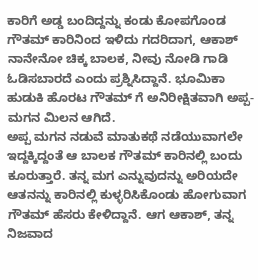ಕಾರಿಗೆ ಅಡ್ಡ ಬಂದಿದ್ದನ್ನು ಕಂಡು ಕೋಪಗೊಂಡ ಗೌತಮ್ ಕಾರಿನಿಂದ ಇಳಿದು ಗದರಿದಾಗ, ಆಕಾಶ್ ನಾನೇನೋ ಚಿಕ್ಕ ಬಾಲಕ, ನೀವು ನೋಡಿ ಗಾಡಿ ಓಡಿಸಬಾರದೆ ಎಂದು ಪ್ರಶ್ನಿಸಿದ್ದಾನೆ. ಭೂಮಿಕಾ ಹುಡುಕಿ ಹೊರಟ ಗೌತಮ್ ಗೆ ಅನಿರೀಕ್ಷಿತವಾಗಿ ಅಪ್ಪ-ಮಗನ ಮಿಲನ ಆಗಿದೆ.
ಅಪ್ಪ ಮಗನ ನಡುವೆ ಮಾತುಕಥೆ ನಡೆಯುವಾಗಲೇ ಇದ್ದಕ್ಕಿದ್ದಂತೆ ಆ ಬಾಲಕ ಗೌತಮ್ ಕಾರಿನಲ್ಲಿ ಬಂದು ಕೂರುತ್ತಾರೆ. ತನ್ನ ಮಗ ಎನ್ನುವುದನ್ನು ಅರಿಯದೇ ಆತನನ್ನು ಕಾರಿನಲ್ಲಿ ಕುಳ್ಳರಿಸಿಕೊಂಡು ಹೋಗುವಾಗ ಗೌತಮ್ ಹೆಸರು ಕೇಳಿದ್ದಾನೆ. ಆಗ ಆಕಾಶ್, ತನ್ನ ನಿಜವಾದ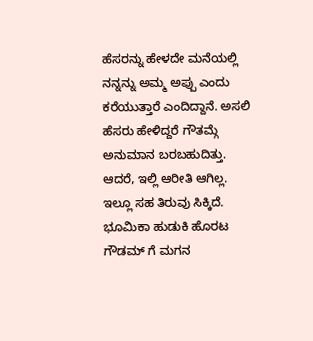ಹೆಸರನ್ನು ಹೇಳದೇ ಮನೆಯಲ್ಲಿ ನನ್ನನ್ನು ಅಮ್ಮ ಅಪ್ಪು ಎಂದು ಕರೆಯುತ್ತಾರೆ ಎಂದಿದ್ದಾನೆ. ಅಸಲಿ ಹೆಸರು ಹೇಳಿದ್ದರೆ ಗೌತಮ್ಗೆ ಅನುಮಾನ ಬರಬಹುದಿತ್ತು. ಆದರೆ, ಇಲ್ಲಿ ಆರೀತಿ ಆಗಿಲ್ಲ. ಇಲ್ಲೂ ಸಹ ತಿರುವು ಸಿಕ್ಕಿದೆ. ಭೂಮಿಕಾ ಹುಡುಕಿ ಹೊರಟ ಗೌಡಮ್ ಗೆ ಮಗನ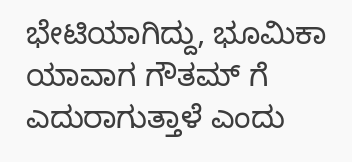ಭೇಟಿಯಾಗಿದ್ದು, ಭೂಮಿಕಾ ಯಾವಾಗ ಗೌತಮ್ ಗೆ ಎದುರಾಗುತ್ತಾಳೆ ಎಂದು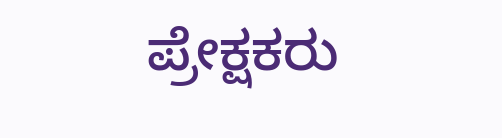ಪ್ರೇಕ್ಷಕರು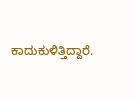ಕಾದುಕುಳಿತ್ತಿದ್ದಾರೆ.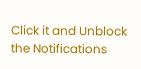Click it and Unblock the Notifications